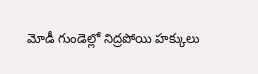మోడీ గుండెల్లో నిద్రపోయి హక్కులు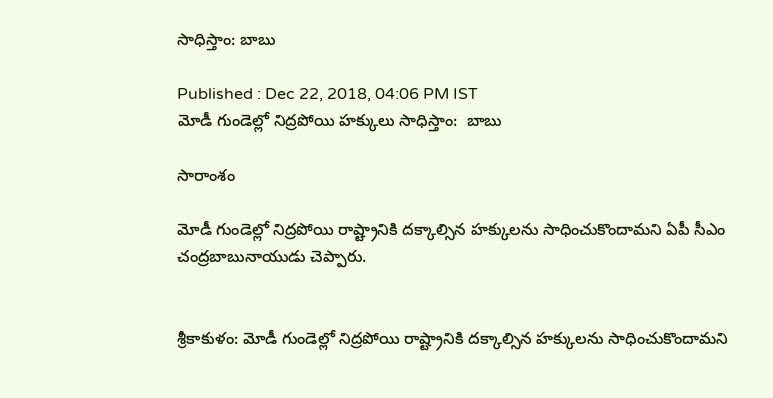సాధిస్తాం: బాబు

Published : Dec 22, 2018, 04:06 PM IST
మోడీ గుండెల్లో నిద్రపోయి హక్కులు సాధిస్తాం:  బాబు

సారాంశం

మోడీ గుండెల్లో నిద్రపోయి రాష్ట్రానికి దక్కాల్సిన హక్కులను సాధించుకొందామని ఏపీ సీఎం చంద్రబాబునాయుడు చెప్పారు.


శ్రీకాకుళం: మోడీ గుండెల్లో నిద్రపోయి రాష్ట్రానికి దక్కాల్సిన హక్కులను సాధించుకొందామని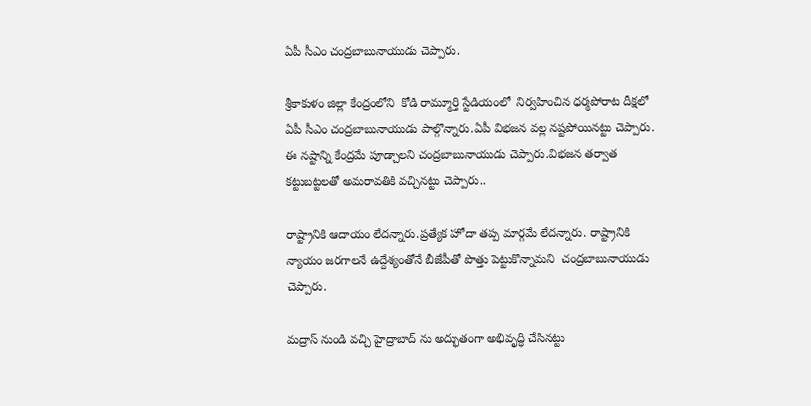ఏపీ సీఎం చంద్రబాబునాయుడు చెప్పారు.

శ్రీకాకుళం జిల్లా కేంద్రంలోని  కోడి రామ్మూర్తి స్టేడియంలో  నిర్వహించిన ధర్మపోరాట దీక్షలో ఏపీ సీఎం చంద్రబాబునాయుడు పాల్గొన్నారు.ఏపీ విభజన వల్ల నష్టపోయినట్టు చెప్పారు. ఈ నష్టాన్ని కేంద్రమే పూడ్చాలని చంద్రబాబునాయుడు చెప్పారు.విభజన తర్వాత కట్టుబట్టలతో అమరావతికి వచ్చినట్టు చెప్పారు..

రాష్ట్రానికి ఆదాయం లేదన్నారు.ప్రత్యేక హోదా తప్ప మార్గమే లేదన్నారు. రాష్ట్రానికి న్యాయం జరగాలనే ఉద్దేశ్యంతోనే బీజేపీతో పొత్తు పెట్టుకొన్నామని  చంద్రబాబునాయుడు చెప్పారు.

మద్రాస్ నుండి వచ్చి హైద్రాబాద్ ను అద్భుతంగా అభివృద్ధి చేసినట్టు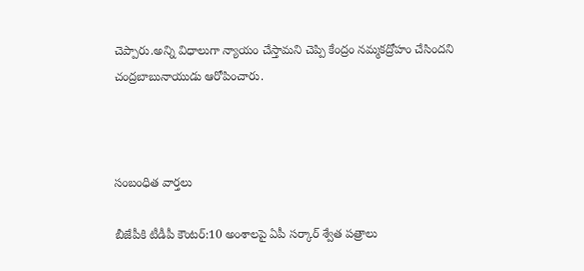చెప్పారు.అన్ని విధాలుగా న్యాయం చేస్తామని చెప్పి కేంద్రం నమ్మకద్రోహం చేసిందని  చంద్రబాబునాయుడు ఆరోపించారు.



సంబంధిత వార్తలు

బీజేపీకి టీడీపీ కౌంటర్:10 అంశాలపై ఏపీ సర్కార్ శ్వేత పత్రాలు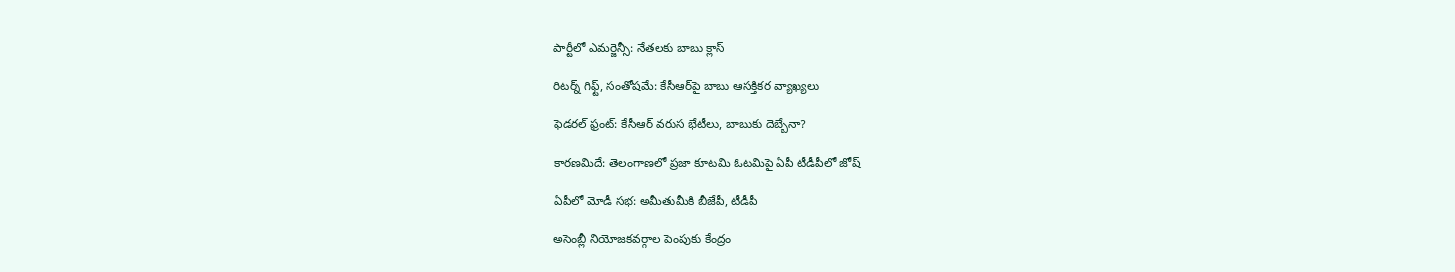పార్టీలో ఎమర్జెన్సీ: నేతలకు బాబు క్లాస్

రిటర్న్ గిఫ్ట్, సంతోషమే: కేసీఆర్‌పై బాబు ఆసక్తికర వ్యాఖ్యలు

ఫెడరల్ ఫ్రంట్: కేసీఆర్ వరుస భేటీలు, బాబుకు దెబ్బేనా?

కారణమిదే: తెలంగాణలో ప్రజా కూటమి ఓటమిపై ఏపీ టీడీపీలో జోష్

ఏపీలో మోడీ సభ: అమీతుమీకి బీజేపీ, టీడీపీ

అసెంబ్లీ నియోజకవర్గాల పెంపుకు కేంద్రం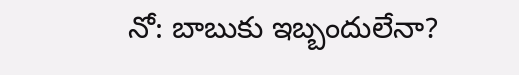నో: బాబుకు ఇబ్బందులేనా?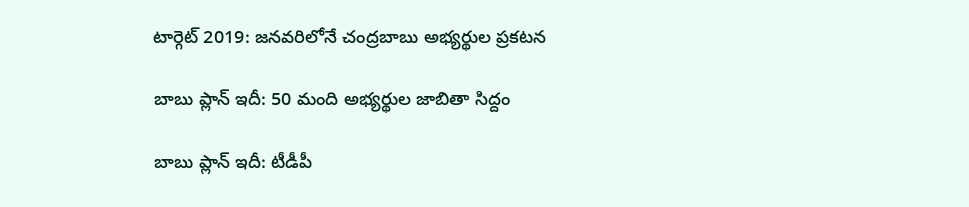టార్గెట్ 2019: జనవరిలోనే చంద్రబాబు అభ్యర్థుల ప్రకటన

బాబు ప్లాన్ ఇదీ: 50 మంది అభ్యర్థుల జాబితా సిద్దం

బాబు ప్లాన్ ఇదీ: టీడీపీ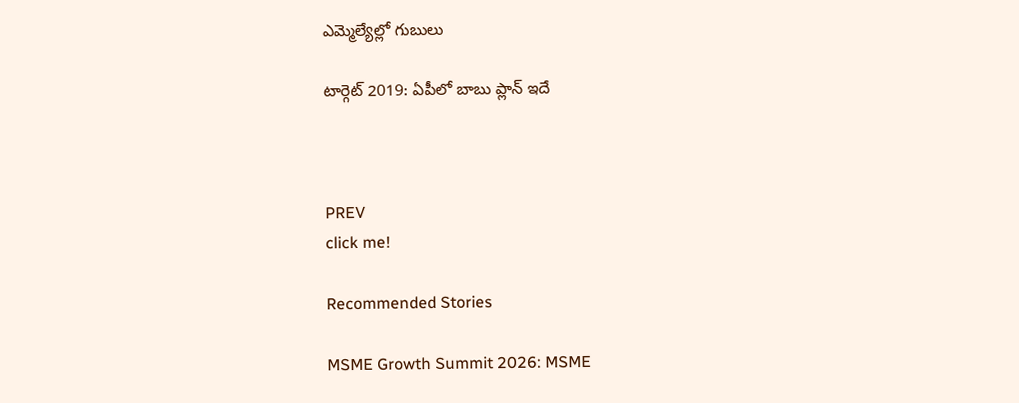ఎమ్మెల్యేల్లో గుబులు

టార్గెట్ 2019: ఏపీలో బాబు ప్లాన్ ఇదే



PREV
click me!

Recommended Stories

MSME Growth Summit 2026: MSME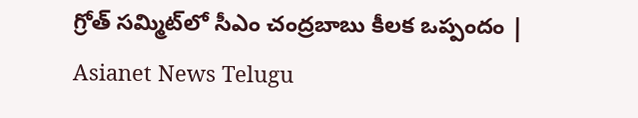గ్రోత్ సమ్మిట్‌లో సీఎం చంద్రబాబు కీలక ఒప్పందం | Asianet News Telugu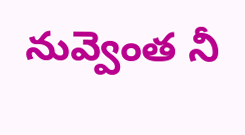నువ్వెంత నీ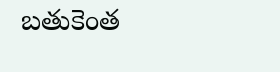బతుకెంత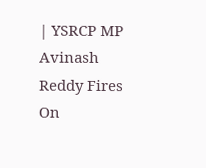| YSRCP MP Avinash Reddy Fires On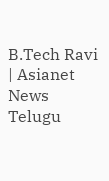B.Tech Ravi | Asianet News Telugu